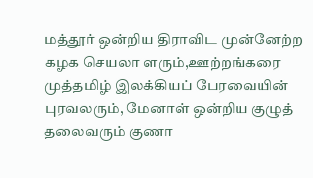மத்தூர் ஒன்றிய திராவிட முன்னேற்ற கழக செயலா ளரும்,ஊற்றங்கரை முத்தமிழ் இலக்கியப் பேரவையின் புரவலரும், மேனாள் ஒன்றிய குழுத் தலைவரும் குணா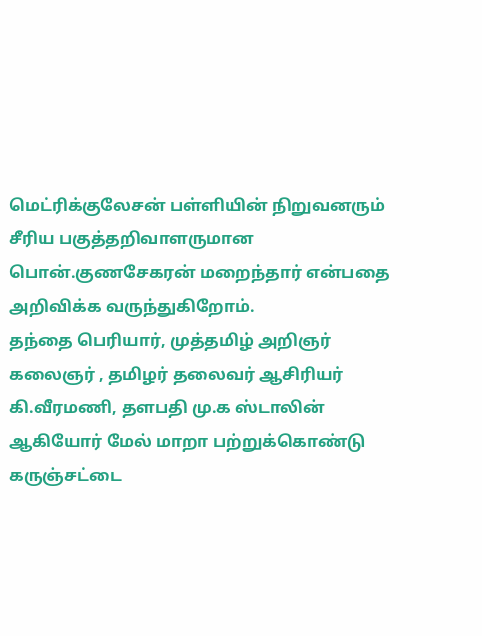மெட்ரிக்குலேசன் பள்ளியின் நிறுவனரும் சீரிய பகுத்தறிவாளருமான பொன்.குணசேகரன் மறைந்தார் என்பதை அறிவிக்க வருந்துகிறோம்.
தந்தை பெரியார், முத்தமிழ் அறிஞர் கலைஞர் , தமிழர் தலைவர் ஆசிரியர் கி.வீரமணி, தளபதி மு.க ஸ்டாலின் ஆகியோர் மேல் மாறா பற்றுக்கொண்டு கருஞ்சட்டை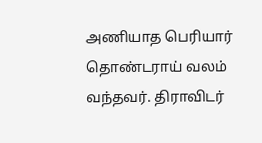அணியாத பெரியார் தொண்டராய் வலம் வந்தவர். திராவிடர்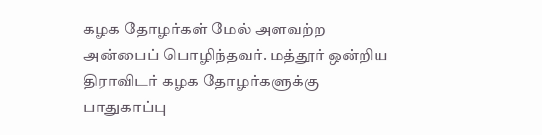கழக தோழர்கள் மேல் அளவற்ற அன்பைப் பொழிந்தவர். மத்தூர் ஒன்றிய திராவிடர் கழக தோழர்களுக்கு பாதுகாப்பு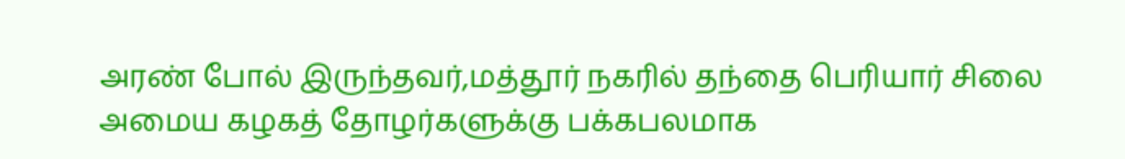அரண் போல் இருந்தவர்,மத்தூர் நகரில் தந்தை பெரியார் சிலை அமைய கழகத் தோழர்களுக்கு பக்கபலமாக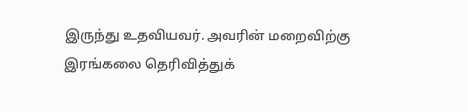இருந்து உதவியவர். அவரின் மறைவிற்கு இரங்கலை தெரிவித்துக்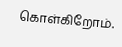கொள்கிறோம்.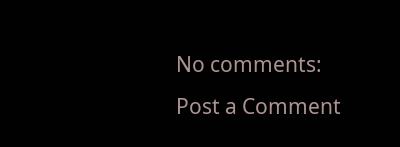No comments:
Post a Comment